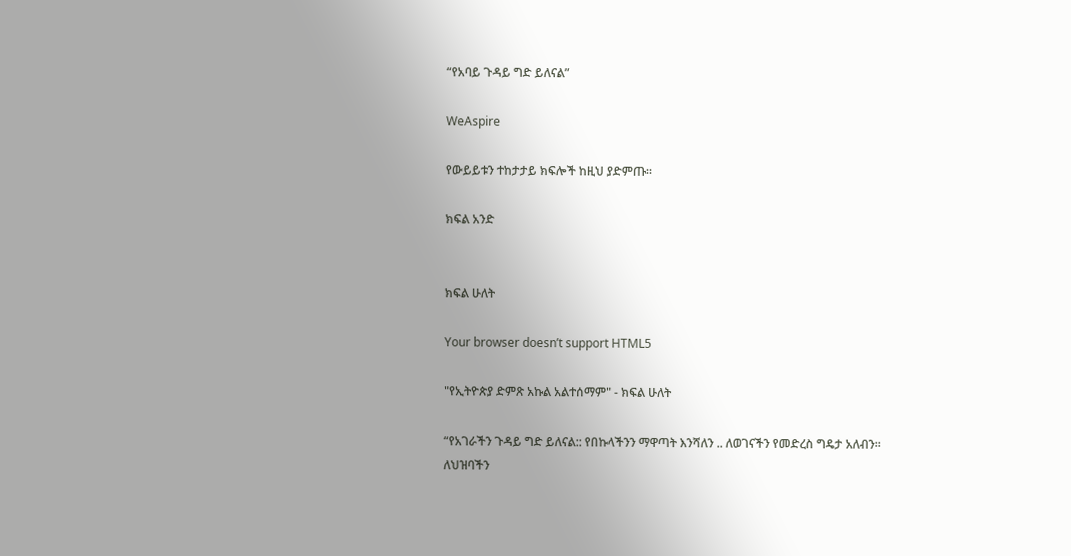“የአባይ ጉዳይ ግድ ይለናል”

WeAspire

የውይይቱን ተከታታይ ክፍሎች ከዚህ ያድምጡ።

ክፍል አንድ


ክፍል ሁለት

Your browser doesn’t support HTML5

"የኢትዮጵያ ድምጽ አኩል አልተሰማም" - ክፍል ሁለት

“የአገራችን ጉዳይ ግድ ይለናል:: የበኩላችንን ማዋጣት እንሻለን .. ለወገናችን የመድረስ ግዴታ አለብን። ለህዝባችን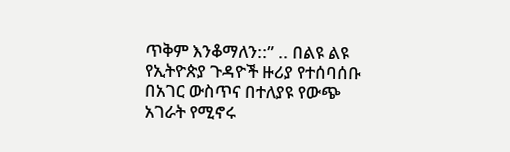ጥቅም እንቆማለን::” .. በልዩ ልዩ የኢትዮጵያ ጉዳዮች ዙሪያ የተሰባሰቡ በአገር ውስጥና በተለያዩ የውጭ አገራት የሚኖሩ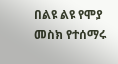በልዩ ልዩ የሞያ መስክ የተሰማሩ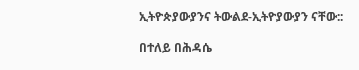ኢትዮጵያውያንና ትውልደ-ኢትዮያውያን ናቸው::

በተለይ በሕዳሴ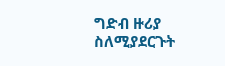ግድብ ዙሪያ ስለሚያደርጉት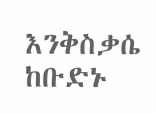እንቅስቃሴ ከቡድኑ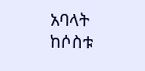አባላት ከሶስቱ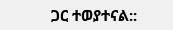ጋር ተወያተናል::